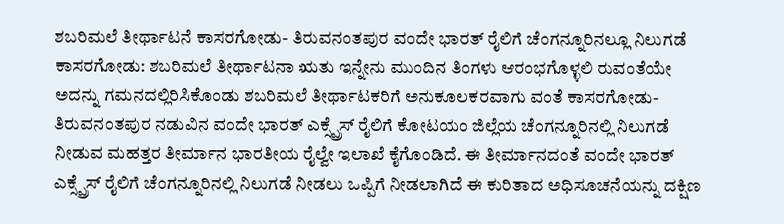ಶಬರಿಮಲೆ ತೀರ್ಥಾಟನೆ ಕಾಸರಗೋಡು- ತಿರುವನಂತಪುರ ವಂದೇ ಭಾರತ್ ರೈಲಿಗೆ ಚೆಂಗನ್ನೂರಿನಲ್ಲೂ ನಿಲುಗಡೆ
ಕಾಸರಗೋಡು: ಶಬರಿಮಲೆ ತೀರ್ಥಾಟನಾ ಋತು ಇನ್ನೇನು ಮುಂದಿನ ತಿಂಗಳು ಆರಂಭಗೊಳ್ಳಲಿ ರುವಂತೆಯೇ ಅದನ್ನು ಗಮನದಲ್ಲಿರಿಸಿಕೊಂಡು ಶಬರಿಮಲೆ ತೀರ್ಥಾಟಕರಿಗೆ ಅನುಕೂಲಕರವಾಗು ವಂತೆ ಕಾಸರಗೋಡು- ತಿರುವನಂತಪುರ ನಡುವಿನ ವಂದೇ ಭಾರತ್ ಎಕ್ಸ್ಪ್ರೆಸ್ ರೈಲಿಗೆ ಕೋಟಯಂ ಜಿಲ್ಲೆಯ ಚೆಂಗನ್ನೂರಿನಲ್ಲಿ ನಿಲುಗಡೆ ನೀಡುವ ಮಹತ್ತರ ತೀರ್ಮಾನ ಭಾರತೀಯ ರೈಲ್ವೇ ಇಲಾಖೆ ಕೈಗೊಂಡಿದೆ. ಈ ತೀರ್ಮಾನದಂತೆ ವಂದೇ ಭಾರತ್ ಎಕ್ಸ್ಪ್ರೆಸ್ ರೈಲಿಗೆ ಚೆಂಗನ್ನೂರಿನಲ್ಲಿ ನಿಲುಗಡೆ ನೀಡಲು ಒಪ್ಪಿಗೆ ನೀಡಲಾಗಿದೆ ಈ ಕುರಿತಾದ ಅಧಿಸೂಚನೆಯನ್ನು ದಕ್ಷಿಣ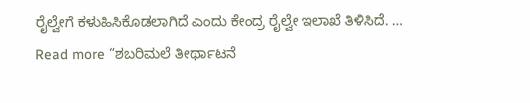ರೈಲ್ವೇಗೆ ಕಳುಹಿಸಿಕೊಡಲಾಗಿದೆ ಎಂದು ಕೇಂದ್ರ ರೈಲ್ವೇ ಇಲಾಖೆ ತಿಳಿಸಿದೆ. …
Read more “ಶಬರಿಮಲೆ ತೀರ್ಥಾಟನೆ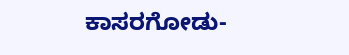ಕಾಸರಗೋಡು-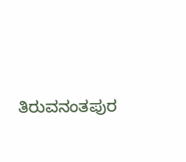ತಿರುವನಂತಪುರ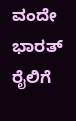ವಂದೇ ಭಾರತ್ ರೈಲಿಗೆ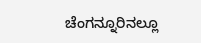ಚೆಂಗನ್ನೂರಿನಲ್ಲೂ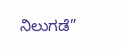ನಿಲುಗಡೆ”